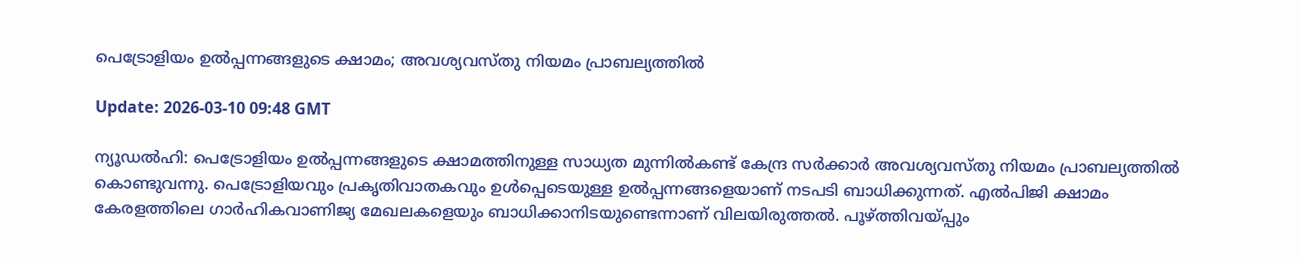പെട്രോളിയം ഉല്‍പ്പന്നങ്ങളുടെ ക്ഷാമം; അവശ്യവസ്തു നിയമം പ്രാബല്യത്തില്‍

Update: 2026-03-10 09:48 GMT

ന്യൂഡല്‍ഹി: പെട്രോളിയം ഉല്‍പ്പന്നങ്ങളുടെ ക്ഷാമത്തിനുള്ള സാധ്യത മുന്നില്‍കണ്ട് കേന്ദ്ര സര്‍ക്കാര്‍ അവശ്യവസ്തു നിയമം പ്രാബല്യത്തില്‍ കൊണ്ടുവന്നു. പെട്രോളിയവും പ്രകൃതിവാതകവും ഉള്‍പ്പെടെയുള്ള ഉല്‍പ്പന്നങ്ങളെയാണ് നടപടി ബാധിക്കുന്നത്. എല്‍പിജി ക്ഷാമം കേരളത്തിലെ ഗാര്‍ഹികവാണിജ്യ മേഖലകളെയും ബാധിക്കാനിടയുണ്ടെന്നാണ് വിലയിരുത്തല്‍. പൂഴ്ത്തിവയ്പ്പും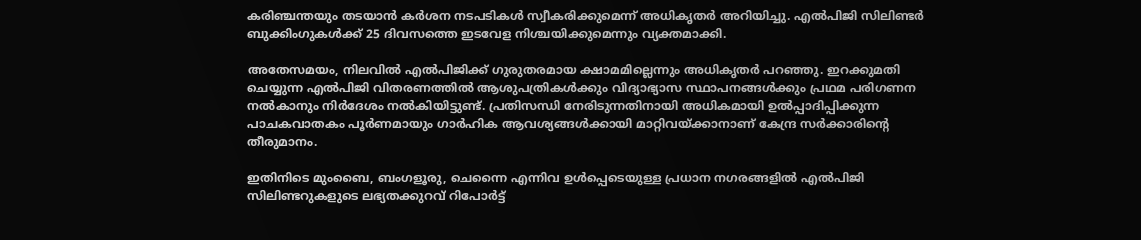കരിഞ്ചന്തയും തടയാന്‍ കര്‍ശന നടപടികള്‍ സ്വീകരിക്കുമെന്ന് അധികൃതര്‍ അറിയിച്ചു. എല്‍പിജി സിലിണ്ടര്‍ ബുക്കിംഗുകള്‍ക്ക് 25 ദിവസത്തെ ഇടവേള നിശ്ചയിക്കുമെന്നും വ്യക്തമാക്കി.

അതേസമയം, നിലവില്‍ എല്‍പിജിക്ക് ഗുരുതരമായ ക്ഷാമമില്ലെന്നും അധികൃതര്‍ പറഞ്ഞു. ഇറക്കുമതി ചെയ്യുന്ന എല്‍പിജി വിതരണത്തില്‍ ആശുപത്രികള്‍ക്കും വിദ്യാഭ്യാസ സ്ഥാപനങ്ങള്‍ക്കും പ്രഥമ പരിഗണന നല്‍കാനും നിര്‍ദേശം നല്‍കിയിട്ടുണ്ട്. പ്രതിസന്ധി നേരിടുന്നതിനായി അധികമായി ഉല്‍പ്പാദിപ്പിക്കുന്ന പാചകവാതകം പൂര്‍ണമായും ഗാര്‍ഹിക ആവശ്യങ്ങള്‍ക്കായി മാറ്റിവയ്ക്കാനാണ് കേന്ദ്ര സര്‍ക്കാരിന്റെ തീരുമാനം.

ഇതിനിടെ മുംബൈ, ബംഗളൂരു, ചെന്നൈ എന്നിവ ഉള്‍പ്പെടെയുള്ള പ്രധാന നഗരങ്ങളില്‍ എല്‍പിജി സിലിണ്ടറുകളുടെ ലഭ്യതക്കുറവ് റിപോര്‍ട്ട്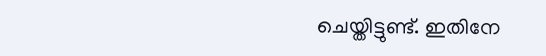ചെയ്തിട്ടുണ്ട്. ഇതിനേ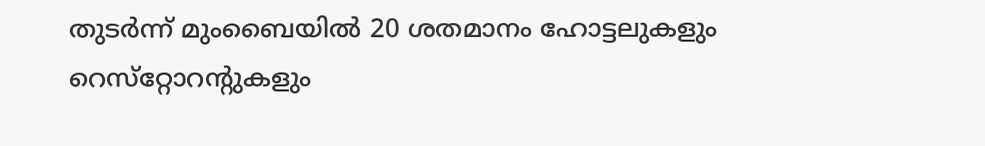തുടര്‍ന്ന് മുംബൈയില്‍ 20 ശതമാനം ഹോട്ടലുകളും റെസ്‌റ്റോറന്റുകളും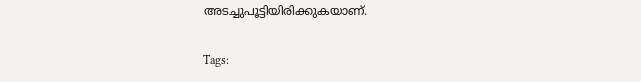അടച്ചുപൂട്ടിയിരിക്കുകയാണ്.

Tags: